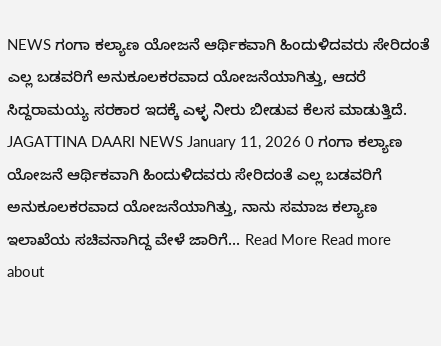NEWS ಗಂಗಾ ಕಲ್ಯಾಣ ಯೋಜನೆ ಆರ್ಥಿಕವಾಗಿ ಹಿಂದುಳಿದವರು ಸೇರಿದಂತೆ ಎಲ್ಲ ಬಡವರಿಗೆ ಅನುಕೂಲಕರವಾದ ಯೋಜನೆಯಾಗಿತ್ತು, ಆದರೆ ಸಿದ್ದರಾಮಯ್ಯ ಸರಕಾರ ಇದಕ್ಕೆ ಎಳ್ಳ ನೀರು ಬೀಡುವ ಕೆಲಸ ಮಾಡುತ್ತಿದೆ. JAGATTINA DAARI NEWS January 11, 2026 0 ಗಂಗಾ ಕಲ್ಯಾಣ ಯೋಜನೆ ಆರ್ಥಿಕವಾಗಿ ಹಿಂದುಳಿದವರು ಸೇರಿದಂತೆ ಎಲ್ಲ ಬಡವರಿಗೆ ಅನುಕೂಲಕರವಾದ ಯೋಜನೆಯಾಗಿತ್ತು, ನಾನು ಸಮಾಜ ಕಲ್ಯಾಣ ಇಲಾಖೆಯ ಸಚಿವನಾಗಿದ್ದ ವೇಳೆ ಜಾರಿಗೆ... Read More Read more about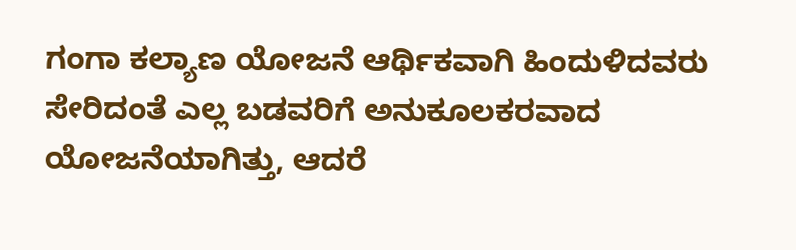ಗಂಗಾ ಕಲ್ಯಾಣ ಯೋಜನೆ ಆರ್ಥಿಕವಾಗಿ ಹಿಂದುಳಿದವರು ಸೇರಿದಂತೆ ಎಲ್ಲ ಬಡವರಿಗೆ ಅನುಕೂಲಕರವಾದ ಯೋಜನೆಯಾಗಿತ್ತು, ಆದರೆ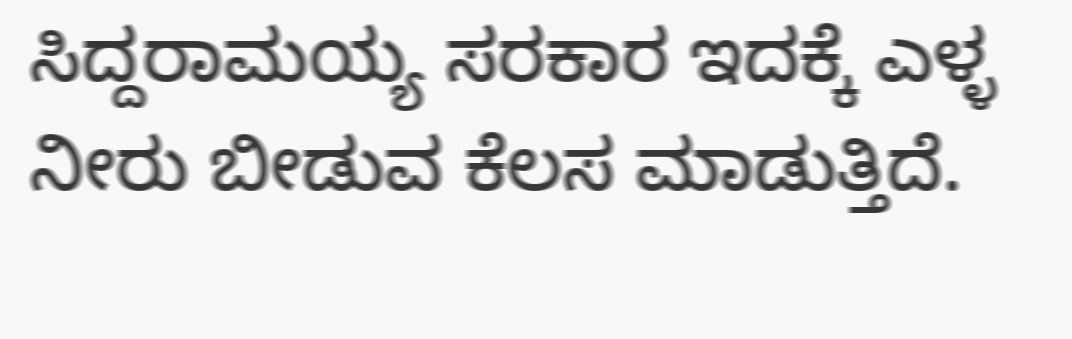ಸಿದ್ದರಾಮಯ್ಯ ಸರಕಾರ ಇದಕ್ಕೆ ಎಳ್ಳ ನೀರು ಬೀಡುವ ಕೆಲಸ ಮಾಡುತ್ತಿದೆ.